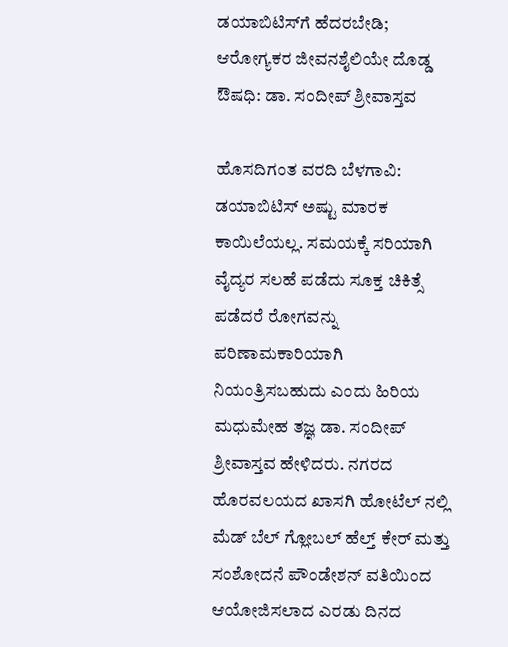ಡಯಾಬಿಟಿಸ್‌ಗೆ ಹೆದರಬೇಡಿ; ಆರೋಗ್ಯಕರ ಜೀವನಶೈಲಿಯೇ ದೊಡ್ಡ ಔಷಧಿ: ಡಾ. ಸಂದೀಪ್ ಶ್ರೀವಾಸ್ತವ

ಹೊಸದಿಗಂತ ವರದಿ ಬೆಳಗಾವಿ: ಡಯಾಬಿಟಿಸ್ ಅಷ್ಟು ಮಾರಕ ಕಾಯಿಲೆಯಲ್ಲ. ಸಮಯಕ್ಕೆ ಸರಿಯಾಗಿ ವೈದ್ಯರ ಸಲಹೆ ಪಡೆದು ಸೂಕ್ತ ಚಿಕಿತ್ಸೆ ಪಡೆದರೆ ರೋಗವನ್ನು ಪರಿಣಾಮಕಾರಿಯಾಗಿ ನಿಯಂತ್ರಿಸಬಹುದು ಎಂದು ಹಿರಿಯ ಮಧುಮೇಹ ತಜ್ಞ ಡಾ. ಸಂದೀಪ್ ಶ್ರೀವಾಸ್ತವ ಹೇಳಿದರು. ನಗರದ ಹೊರವಲಯದ ಖಾಸಗಿ ಹೋಟೆಲ್ ನಲ್ಲಿ ಮೆಡ್ ಬೆಲ್ ಗ್ಲೋಬಲ್ ಹೆಲ್ತ್ ಕೇರ್ ಮತ್ತು ಸಂಶೋದನೆ ಪೌಂಡೇಶನ್ ವತಿಯಿಂದ ಆಯೋಜಿಸಲಾದ ಎರಡು ದಿನದ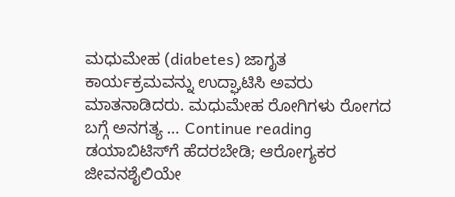ಮಧುಮೇಹ (diabetes) ಜಾಗೃತ ಕಾರ್ಯಕ್ರಮವನ್ನು ಉದ್ಘಾಟಿಸಿ ಅವರು ಮಾತನಾಡಿದರು. ಮಧುಮೇಹ ರೋಗಿಗಳು ರೋಗದ ಬಗ್ಗೆ ಅನಗತ್ಯ … Continue reading ಡಯಾಬಿಟಿಸ್‌ಗೆ ಹೆದರಬೇಡಿ; ಆರೋಗ್ಯಕರ ಜೀವನಶೈಲಿಯೇ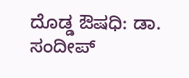ದೊಡ್ಡ ಔಷಧಿ: ಡಾ. ಸಂದೀಪ್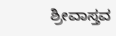ಶ್ರೀವಾಸ್ತವ